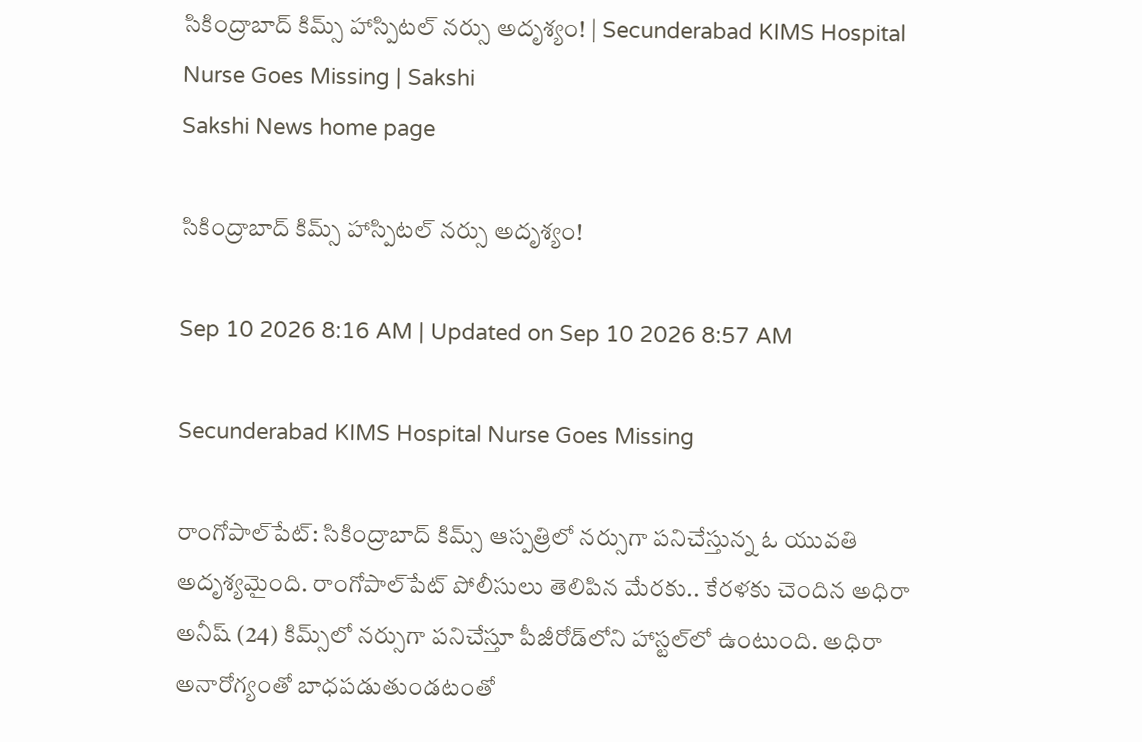సికింద్రాబాద్ కిమ్స్ హాస్పిటల్ నర్సు అదృశ్యం! | Secunderabad KIMS Hospital Nurse Goes Missing | Sakshi
Sakshi News home page

సికింద్రాబాద్ కిమ్స్ హాస్పిటల్ నర్సు అదృశ్యం!

Sep 10 2026 8:16 AM | Updated on Sep 10 2026 8:57 AM

Secunderabad KIMS Hospital Nurse Goes Missing

రాంగోపాల్‌పేట్‌: సికింద్రాబాద్‌ కిమ్స్‌ ఆస్పత్రిలో నర్సుగా పనిచేస్తున్న ఓ యువతి అదృశ్యమైంది. రాంగోపాల్‌పేట్‌ పోలీసులు తెలిపిన మేరకు.. కేరళకు చెందిన అధిరా అనీష్‌ (24) కిమ్స్‌లో నర్సుగా పనిచేస్తూ పీజీరోడ్‌లోని హాస్టల్‌లో ఉంటుంది. అధిరా అనారోగ్యంతో బాధపడుతుండటంతో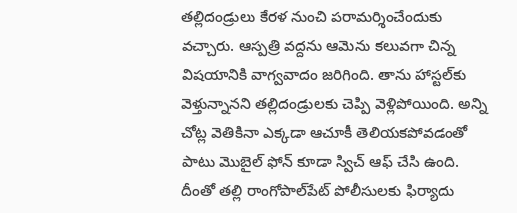తల్లిదండ్రులు కేరళ నుంచి పరామర్శించేందుకు వచ్చారు. ఆస్పత్రి వద్దను ఆమెను కలువగా చిన్న విషయానికి వాగ్వవాదం జరిగింది. తాను హాస్టల్‌కు వెళ్తున్నానని తల్లిదండ్రులకు చెప్పి వెళ్లిపోయింది. అన్ని చోట్ల వెతికినా ఎక్కడా ఆచూకీ తెలియకపోవడంతో పాటు మొబైల్‌ ఫోన్‌ కూడా స్విచ్‌ ఆఫ్‌ చేసి ఉంది. దీంతో తల్లి రాంగోపాల్‌పేట్‌ పోలీసులకు ఫిర్యాదు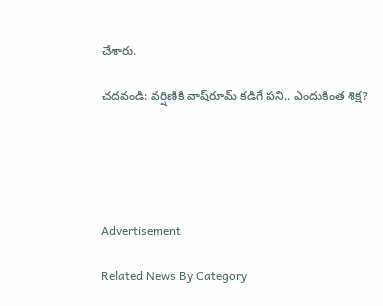చేశారు.

చదవండి: వర్షిణికి వాష్‌రూమ్‌ కడిగే పని.. ఎందుకింత శిక్ష?





Advertisement

Related News By Category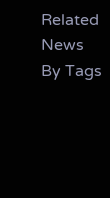Related News By Tags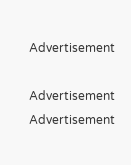Advertisement

Advertisement
Advertisement